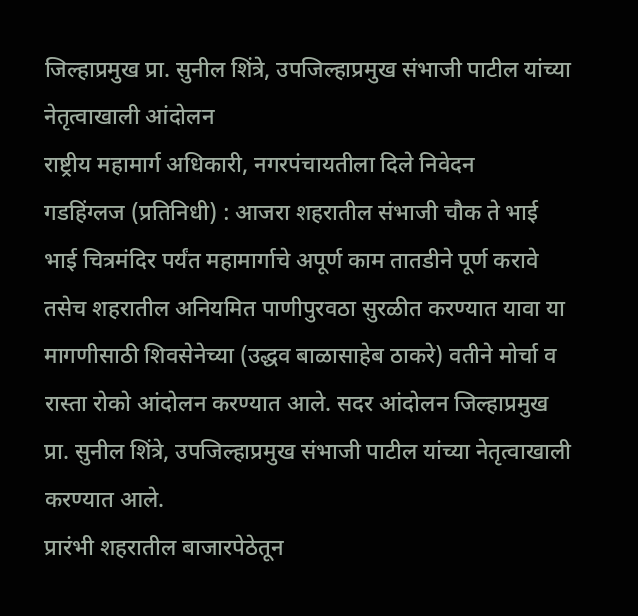जिल्हाप्रमुख प्रा. सुनील शिंत्रे, उपजिल्हाप्रमुख संभाजी पाटील यांच्या नेतृत्वाखाली आंदोलन
राष्ट्रीय महामार्ग अधिकारी, नगरपंचायतीला दिले निवेदन
गडहिंग्लज (प्रतिनिधी) : आजरा शहरातील संभाजी चौक ते भाई भाई चित्रमंदिर पर्यंत महामार्गाचे अपूर्ण काम तातडीने पूर्ण करावे तसेच शहरातील अनियमित पाणीपुरवठा सुरळीत करण्यात यावा या मागणीसाठी शिवसेनेच्या (उद्धव बाळासाहेब ठाकरे) वतीने मोर्चा व रास्ता रोको आंदोलन करण्यात आले. सदर आंदोलन जिल्हाप्रमुख प्रा. सुनील शिंत्रे, उपजिल्हाप्रमुख संभाजी पाटील यांच्या नेतृत्वाखाली करण्यात आले.
प्रारंभी शहरातील बाजारपेठेतून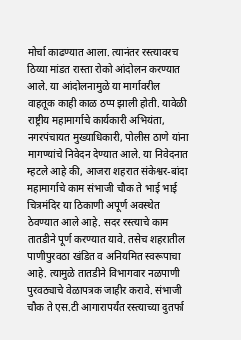मोर्चा काढण्यात आला. त्यानंतर रस्त्यावरच ठिय्या मांडत रास्ता रोको आंदोलन करण्यात आले. या आंदोलनामुळे या मार्गावरील वाहतूक काही काळ ठप्प झाली होती. यावेळी राष्ट्रीय महामार्गाचे कार्यकारी अभियंता, नगरपंचायत मुख्याधिकारी, पोलीस ठाणे यांना मागण्यांचे निवेदन देण्यात आले. या निवेदनात म्हटले आहे की, आजरा शहरात संकेश्वर-बांदा महामार्गाचे काम संभाजी चौक ते भाई भाई चित्रमंदिर या ठिकाणी अपूर्ण अवस्थेत ठेवण्यात आले आहे. सदर रस्त्याचे काम तातडीने पूर्ण करण्यात यावे. तसेच शहरातील पाणीपुरवठा खंडित व अनियमित स्वरूपाचा आहे. त्यामुळे तातडीने विभागवार नळपाणी पुरवठ्याचे वेळापत्रक जाहीर करावे. संभाजी चौक ते एस.टी आगारापर्यंत रस्त्याच्या दुतर्फा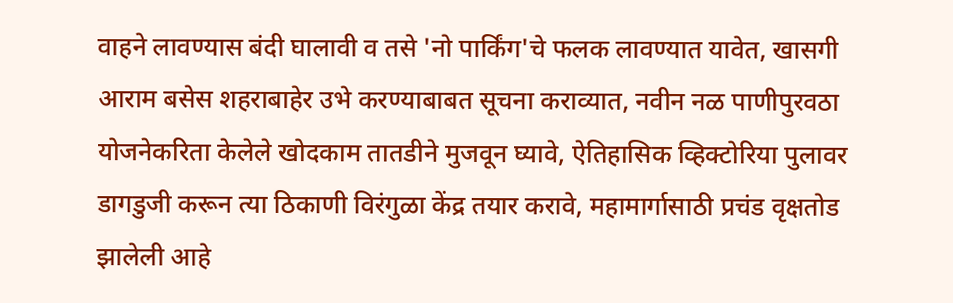वाहने लावण्यास बंदी घालावी व तसे 'नो पार्किंग'चे फलक लावण्यात यावेत, खासगी आराम बसेस शहराबाहेर उभे करण्याबाबत सूचना कराव्यात, नवीन नळ पाणीपुरवठा योजनेकरिता केलेले खोदकाम तातडीने मुजवून घ्यावे, ऐतिहासिक व्हिक्टोरिया पुलावर डागडुजी करून त्या ठिकाणी विरंगुळा केंद्र तयार करावे, महामार्गासाठी प्रचंड वृक्षतोड झालेली आहे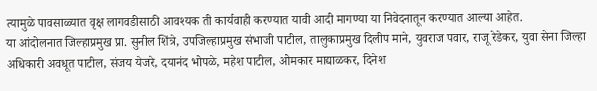त्यामुळे पावसाळ्यात वृक्ष लागवडीसाठी आवश्यक ती कार्यवाही करण्यात यावी आदी मागण्या या निवेदनातून करण्यात आल्या आहेत.
या आंदोलनात जिल्हाप्रमुख प्रा. सुनील शिंत्रे, उपजिल्हाप्रमुख संभाजी पाटील, तालुकाप्रमुख दिलीप माने, युवराज पवार, राजू रेडेकर, युवा सेना जिल्हा अधिकारी अवधूत पाटील, संजय येजरे, दयानंद भोपळे, महेश पाटील, ओमकार माद्याळकर, दिनेश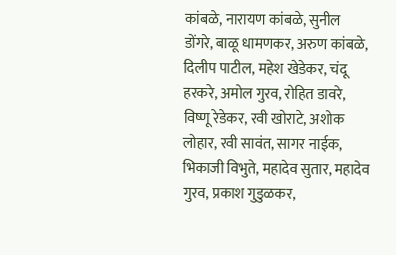कांबळे, नारायण कांबळे, सुनील डोंगरे, बाळू धामणकर, अरुण कांबळे, दिलीप पाटील, महेश खेडेकर, चंदू हरकरे, अमोल गुरव, रोहित डावरे, विष्णू रेडेकर, रवी खोराटे, अशोक लोहार, रवी सावंत, सागर नाईक, भिकाजी विभुते, महादेव सुतार, महादेव गुरव, प्रकाश गुडुळकर,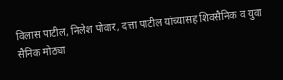विलास पाटील, निलेश पोवार, दत्ता पाटील यांच्यासह शिवसैनिक व युवा सैनिक मोठ्या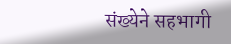संख्येने सहभागी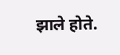झाले होते.